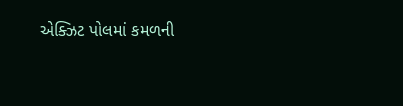એક્ઝિટ પોલમાં કમળની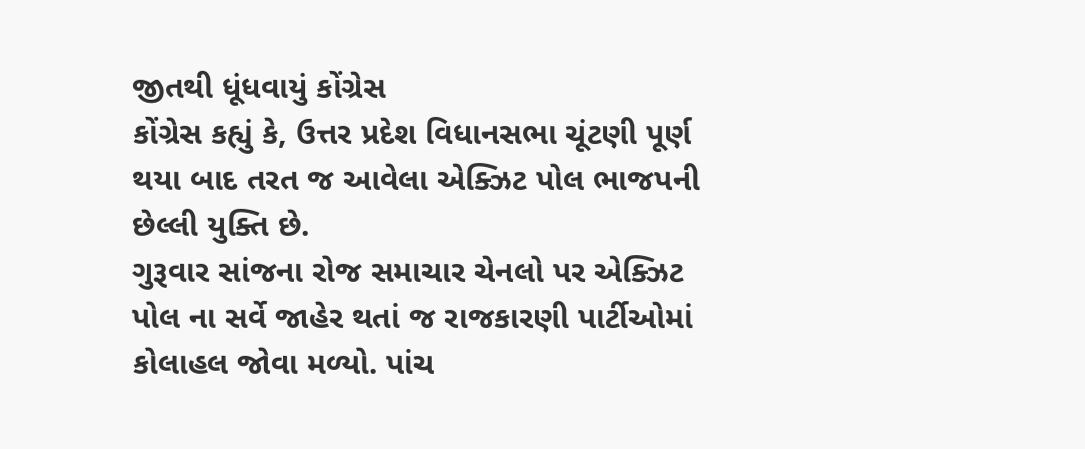જીતથી ધૂંધવાયું કોંગ્રેસ
કોંગ્રેસ કહ્યું કે, ઉત્તર પ્રદેશ વિધાનસભા ચૂંટણી પૂર્ણ થયા બાદ તરત જ આવેલા એક્ઝિટ પોલ ભાજપની છેલ્લી યુક્તિ છે.
ગુરૂવાર સાંજના રોજ સમાચાર ચેનલો પર એક્ઝિટ પોલ ના સર્વે જાહેર થતાં જ રાજકારણી પાર્ટીઓમાં કોલાહલ જોવા મળ્યો. પાંચ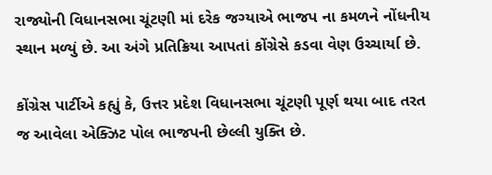રાજ્યોની વિધાનસભા ચૂંટણી માં દરેક જગ્યાએ ભાજપ ના કમળને નોંધનીય સ્થાન મળ્યું છે. આ અંગે પ્રતિક્રિયા આપતાં કોંગ્રેસે કડવા વેણ ઉચ્ચાર્યા છે.

કોંગ્રેસ પાર્ટીએ કહ્યું કે, ઉત્તર પ્રદેશ વિધાનસભા ચૂંટણી પૂર્ણ થયા બાદ તરત જ આવેલા એક્ઝિટ પોલ ભાજપની છેલ્લી યુક્તિ છે.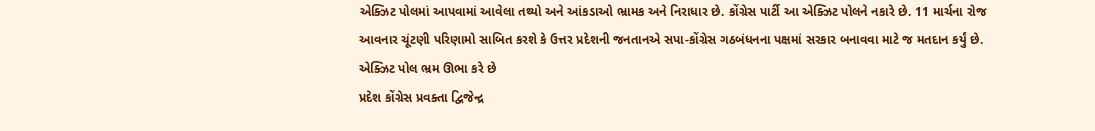એક્ઝિટ પોલમાં આપવામાં આવેલા તથ્યો અને આંકડાઓ ભ્રામક અને નિરાધાર છે. કોંગ્રેસ પાર્ટી આ એક્ઝિટ પોલને નકારે છે. 11 માર્ચના રોજ આવનાર ચૂંટણી પરિણામો સાબિત કરશે કે ઉત્તર પ્રદેશની જનતાનએ સપા-કોંગ્રેસ ગઠબંધનના પક્ષમાં સરકાર બનાવવા માટે જ મતદાન કર્યું છે.
એક્ઝિટ પોલ ભ્રમ ઊભા કરે છે
પ્રદેશ કોંગ્રેસ પ્રવક્તા દ્વિજેન્દ્ર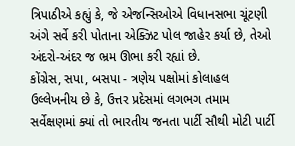ત્રિપાઠીએ કહ્યું કે, જે એજન્સિઓએ વિધાનસભા ચૂંટણી અંગે સર્વે કરી પોતાના એક્ઝિટ પોલ જાહેર કર્યા છે, તેઓ અંદરો-અંદર જ ભ્રમ ઊભા કરી રહ્યાં છે.
કોંગ્રેસ, સપા, બસપા - ત્રણેય પક્ષોમાં કોલાહલ
ઉલ્લેખનીય છે કે, ઉત્તર પ્રદેસમાં લગભગ તમામ સર્વેક્ષણમાં ક્યાં તો ભારતીય જનતા પાર્ટી સૌથી મોટી પાર્ટી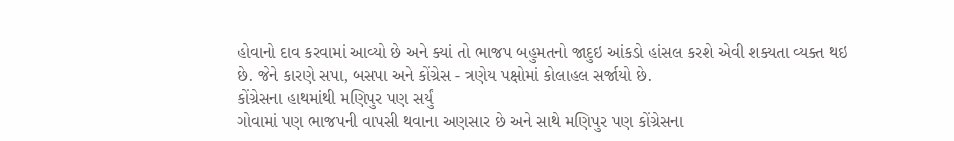હોવાનો દાવ કરવામાં આવ્યો છે અને ક્યાં તો ભાજપ બહુમતનો જાદુઇ આંકડો હાંસલ કરશે એવી શક્યતા વ્યક્ત થઇ છે. જેને કારણે સપા, બસપા અને કોંગ્રેસ - ત્રણેય પક્ષોમાં કોલાહલ સર્જાયો છે.
કોંગ્રેસના હાથમાંથી મણિપુર પણ સર્યું
ગોવામાં પણ ભાજપની વાપસી થવાના અણસાર છે અને સાથે મણિપુર પણ કોંગ્રેસના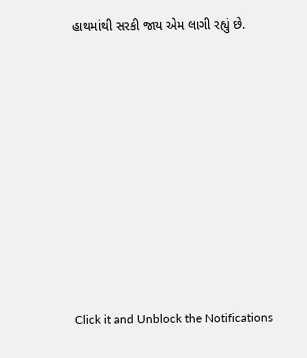હાથમાંથી સરકી જાય એમ લાગી રહ્યું છે.












Click it and Unblock the Notifications